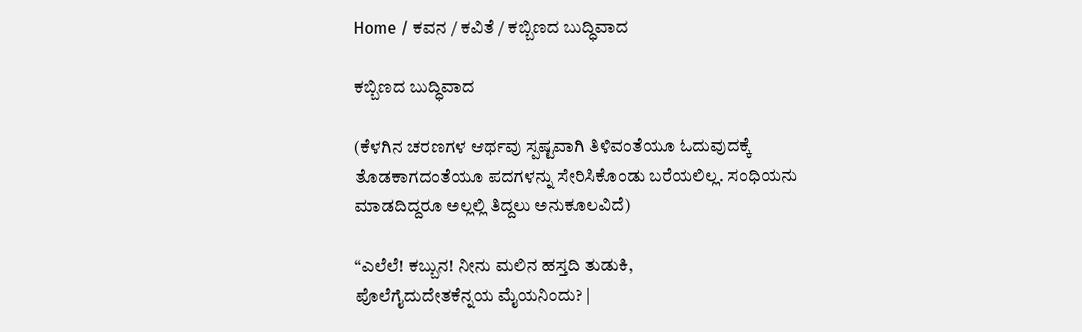Home / ಕವನ / ಕವಿತೆ / ಕಬ್ಬಿಣದ ಬುದ್ಧಿವಾದ

ಕಬ್ಬಿಣದ ಬುದ್ಧಿವಾದ

(ಕೆಳಗಿನ ಚರಣಗಳ ಆರ್ಥವು ಸ್ಪಷ್ಟವಾಗಿ ತಿಳಿವಂತೆಯೂ ಓದುವುದಕ್ಕೆ ತೊಡಕಾಗದಂತೆಯೂ ಪದಗಳನ್ನು ಸೇರಿಸಿಕೊಂಡು ಬರೆಯಲಿಲ್ಲ. ಸಂಧಿಯನು ಮಾಡದಿದ್ದರೂ ಅಲ್ಲಲ್ಲಿ ತಿದ್ದಲು ಅನುಕೂಲವಿದೆ)

“ಎಲೆಲೆ! ಕಬ್ಬುನ! ನೀನು ಮಲಿನ ಹಸ್ತದಿ ತುಡುಕಿ,
ಪೊಲೆಗೈದುದೇತಕೆನ್ನಯ ಮೈಯನಿಂದು? |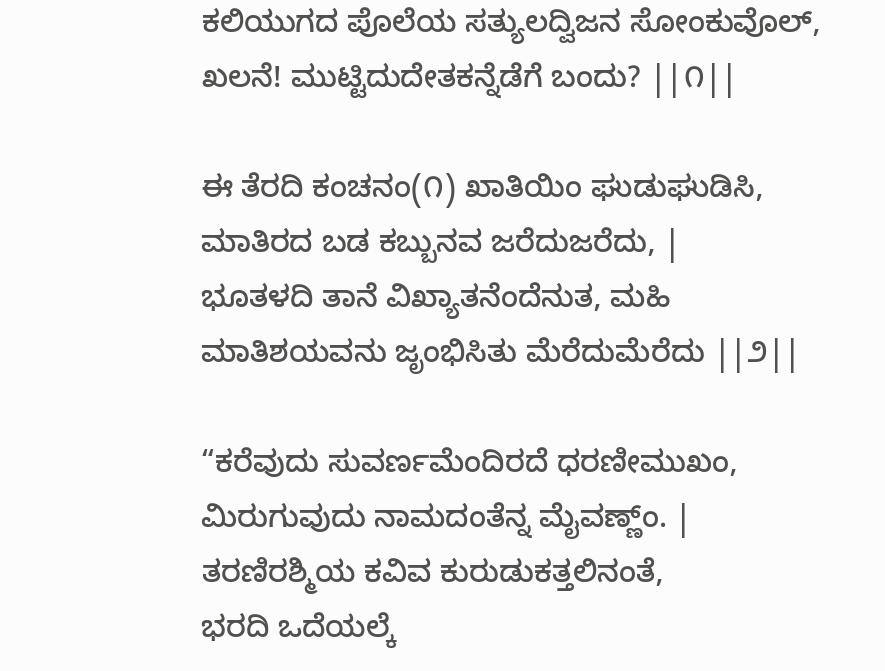ಕಲಿಯುಗದ ಪೊಲೆಯ ಸತ್ಯುಲದ್ವಿಜನ ಸೋಂಕುವೊಲ್,
ಖಲನೆ! ಮುಟ್ಟಿದುದೇತಕನ್ನೆಡೆಗೆ ಬಂದು? ||೧||

ಈ ತೆರದಿ ಕಂಚನಂ(೧) ಖಾತಿಯಿಂ ಘುಡುಘುಡಿಸಿ,
ಮಾತಿರದ ಬಡ ಕಬ್ಬುನವ ಜರೆದುಜರೆದು, |
ಭೂತಳದಿ ತಾನೆ ವಿಖ್ಯಾತನೆಂದೆನುತ, ಮಹಿ
ಮಾತಿಶಯವನು ಜೃಂಭಿಸಿತು ಮೆರೆದುಮೆರೆದು ||೨||

“ಕರೆವುದು ಸುವರ್ಣಮೆಂದಿರದೆ ಧರಣೀಮುಖಂ,
ಮಿರುಗುವುದು ನಾಮದಂತೆನ್ನ ಮೈವಣ್ಣ್ಂ. |
ತರಣಿರಶ್ಮಿಯ ಕವಿವ ಕುರುಡುಕತ್ತಲಿನಂತೆ,
ಭರದಿ ಒದೆಯಲ್ಕೆ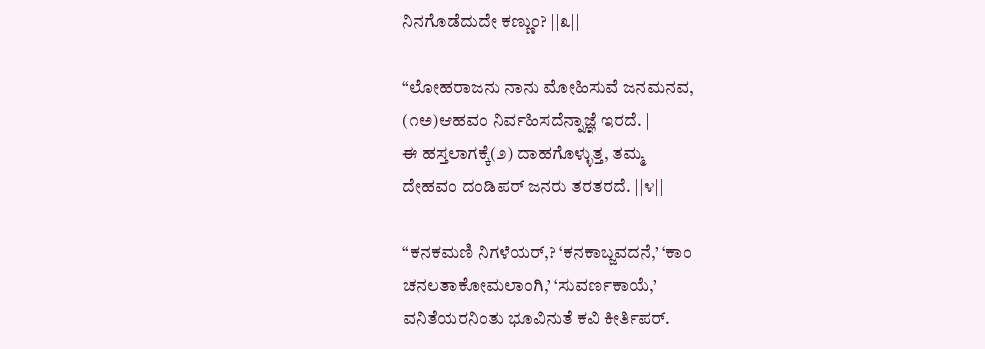ನಿನಗೊಡೆದುದೇ ಕಣ್ಣುಂ? ||೩||

“ಲೋಹರಾಜನು ನಾನು ಮೋಹಿಸುವೆ ಜನಮನವ,
(೧ಅ)ಆಹವಂ ನಿರ್ವಹಿಸದೆನ್ನಾಜ್ಞೆ ಇರದೆ. |
ಈ ಹಸ್ತಲಾಗಕ್ಕೆ(೨) ದಾಹಗೊಳ್ಳುತ್ತ, ತಮ್ಮ
ದೇಹವಂ ದಂಡಿಪರ್ ಜನರು ತರತರದೆ. ||೪||

“ಕನಕಮಣಿ ನಿಗಳೆಯರ್,? ‘ಕನಕಾಬ್ಜವದನೆ,’ ‘ಕಾಂ
ಚನಲತಾಕೋಮಲಾಂಗಿ,’ ‘ಸುವರ್ಣಕಾಯೆ,’
ವನಿತೆಯರನಿಂತು ಭೂವಿನುತೆ ಕವಿ ಕೀರ್ತಿಪರ್‌.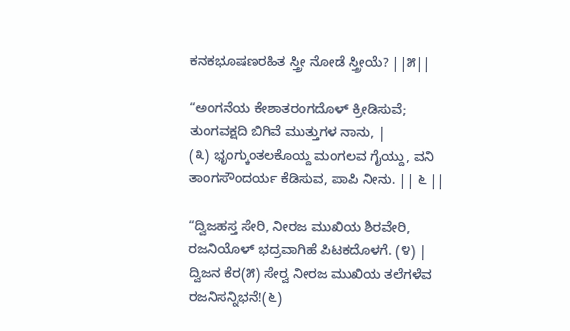ಕನಕಭೂಷಣರಹಿತ ಸ್ತ್ರೀ ನೋಡೆ ಸ್ತ್ರೀಯೆ? ||೫||

“ಅಂಗನೆಯ ಕೇಶಾತರಂಗದೊಳ್‌ ಕ್ರೀಡಿಸುವೆ;
ತುಂಗವಕ್ಷದಿ ಬಿಗಿವೆ ಮುತ್ತುಗಳ ನಾನು, |
(೩) ಭೃಂಗ್ಕುಂತಲಕೊಯ್ದ ಮಂಗಲವ ಗೈಯ್ದು, ವನಿ
ತಾಂಗಸೌಂದರ್ಯ ಕೆಡಿಸುವ, ಪಾಪಿ ನೀನು. || ೬ ||

“ದ್ವಿಜಹಸ್ತ ಸೇರಿ, ನೀರಜ ಮುಖಿಯ ಶಿರವೇರಿ,
ರಜನಿಯೊಳ್‌ ಭದ್ರವಾಗಿಹೆ ಪಿಟಕದೊಳಗೆ. (೪) |
ದ್ವಿಜನ ಕೆರ(೫) ಸೇರ್‍ವ ನೀರಜ ಮುಖಿಯ ತಲೆಗಳೆವ
ರಜನಿಸನ್ನಿಭನೆ!(೬)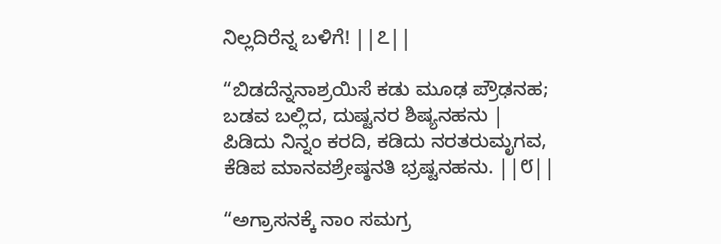ನಿಲ್ಲದಿರೆನ್ನ ಬಳಿಗೆ! ||೭||

“ಬಿಡದೆನ್ನನಾಶ್ರಯಿಸೆ ಕಡು ಮೂಢ ಪ್ರೌಢನಹ;
ಬಡವ ಬಲ್ಲಿದ, ದುಷ್ಟನರ ಶಿಷ್ಯನಹನು |
ಪಿಡಿದು ನಿನ್ನಂ ಕರದಿ, ಕಡಿದು ನರತರುಮೃಗವ,
ಕೆಡಿಪ ಮಾನವಶ್ರೇಷ್ಠನತಿ ಭ್ರಷ್ಟನಹನು. ||೮||

“ಅಗ್ರಾಸನಕ್ಕೆ ನಾಂ ಸಮಗ್ರ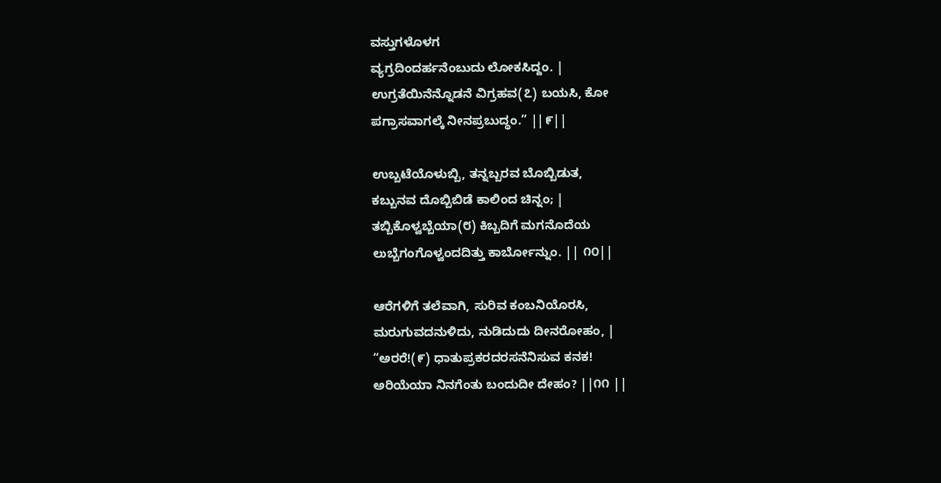ವಸ್ತುಗಳೊಳಗ
ವ್ಯಗ್ರದಿಂದರ್ಹನೆಂಬುದು ಲೋಕಸಿದ್ದಂ. |
ಉಗ್ರತೆಯಿನೆನ್ನೊಡನೆ ವಿಗ್ರಹವ(೭) ಬಯಸಿ, ಕೋ
ಪಗ್ರಾಸವಾಗಲ್ಕೆ ನೀನಪ್ರಬುದ್ಧಂ.” ||೯||

ಉಬ್ಬಟೆಯೊಳುಬ್ಬಿ, ತನ್ನಬ್ಬರವ ಬೊಬ್ಬಿಡುತ,
ಕಬ್ಬುನವ ದೊಬ್ಬಿಬಿಡೆ ಕಾಲಿಂದ ಚಿನ್ನಂ; |
ತಬ್ಬಿಕೊಳ್ವಬ್ಬೆಯಾ(೮) ಕಿಬ್ಬದಿಗೆ ಮಗನೊದೆಯ
ಲುಬ್ಬೆಗಂಗೊಳ್ವಂದದಿತ್ತು ಕಾರ್ಬೋನ್ನುಂ. || ೧೦||

ಆರೆಗಳಿಗೆ ತಲೆವಾಗಿ, ಸುರಿವ ಕಂಬನಿಯೊರಸಿ,
ಮರುಗುವದನುಳಿದು, ನುಡಿದುದು ದೀನರೋಹಂ, |
“ಅರರೆ!(೯) ಧಾತುಪ್ರಕರದರಸನೆನಿಸುವ ಕನಕ!
ಅರಿಯೆಯಾ ನಿನಗೆಂತು ಬಂದುದೀ ದೇಹಂ? ||೧೧ ||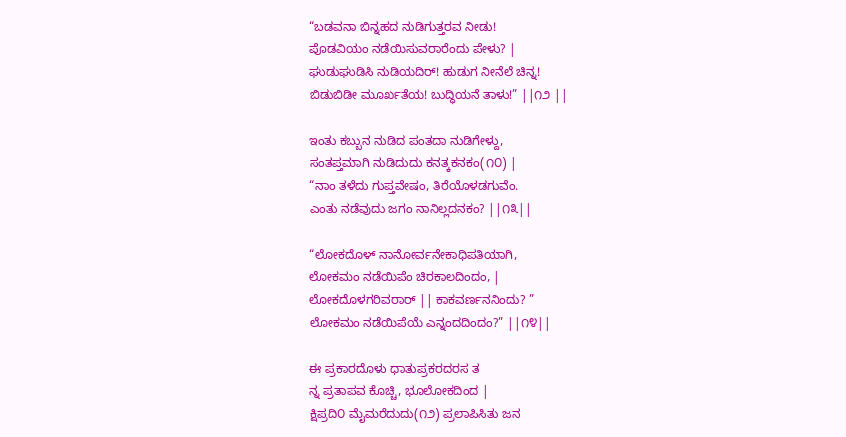“ಬಡವನಾ ಬಿನ್ನಹದ ನುಡಿಗುತ್ತರವ ನೀಡು!
ಪೊಡವಿಯಂ ನಡೆಯಿಸುವರಾರೆಂದು ಪೇಳು? |
ಘುಡುಘುಡಿಸಿ ನುಡಿಯದಿರ್! ಹುಡುಗ ನೀನೆಲೆ ಚಿನ್ನ!
ಬಿಡುಬಿಡೀ ಮೂರ್ಖತೆಯ! ಬುದ್ಧಿಯನೆ ತಾಳು!” ||೧೨ ||

ಇಂತು ಕಬ್ಬುನ ನುಡಿದ ಪಂತದಾ ನುಡಿಗೇಳ್ದು,
ಸಂತಪ್ತಮಾಗಿ ನುಡಿದುದು ಕನತ್ಕಕನಕಂ(೧೦) |
“ನಾಂ ತಳೆದು ಗುಪ್ತವೇಷಂ, ತಿರೆಯೊಳಡಗುವೆಂ.
ಎಂತು ನಡೆವುದು ಜಗಂ ನಾನಿಲ್ಲದನಕಂ? ||೧೩||

“ಲೋಕದೊಳ್ ನಾನೋರ್ವನೇಕಾಧಿಪತಿಯಾಗಿ,
ಲೋಕಮಂ ನಡೆಯಿಪೆಂ ಚಿರಕಾಲದಿಂದಂ, |
ಲೋಕದೊಳಗರಿವರಾರ್ || ಕಾಕವರ್ಣನನಿಂದು? ”
ಲೋಕಮಂ ನಡೆಯಿಪೆಯೆ ಎನ್ನಂದದಿಂದಂ?” ||೧೪||

ಈ ಪ್ರಕಾರದೊಳು ಧಾತುಪ್ರಕರದರಸ ತ
ನ್ನ ಪ್ರತಾಪವ ಕೊಚ್ಚಿ, ಭೂಲೋಕದಿಂದ |
ಕ್ಷಿಪ್ರದಿ೦ ಮೈಮರೆದುದು(೧೨) ಪ್ರಲಾಪಿಸಿತು ಜನ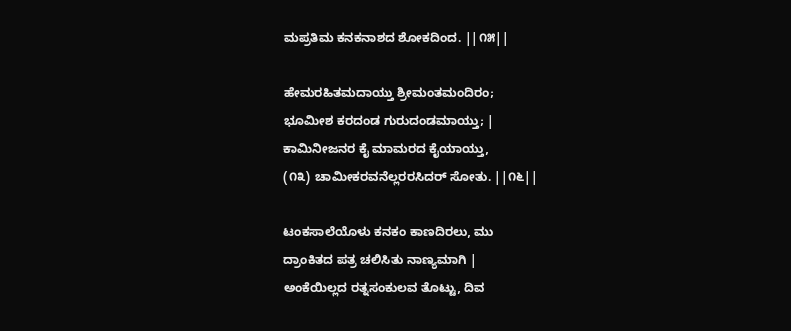ಮಪ್ರತಿಮ ಕನಕನಾಶದ ಶೋಕದಿಂದ. ||೧೫||

ಹೇಮರಹಿತಮದಾಯ್ತು ಶ್ರೀಮಂತಮಂದಿರಂ;
ಭೂಮೀಶ ಕರದಂಡ ಗುರುದಂಡಮಾಯ್ತು; |
ಕಾಮಿನೀಜನರ ಕೈ ಮಾಮರದ ಕೈಯಾಯ್ತು,
(೧೩) ಚಾಮೀಕರವನೆಲ್ಲರರಸಿದರ್ ಸೋತು. ||೧೬||

ಟಂಕಸಾಲೆಯೊಳು ಕನಕಂ ಕಾಣದಿರಲು, ಮು
ದ್ರಾಂಕಿತದ ಪತ್ರ ಚಲಿಸಿತು ನಾಣ್ಯಮಾಗಿ |
ಅಂಕೆಯಿಲ್ಲದ ರತ್ನಸಂಕುಲವ ತೊಟ್ಟು, ದಿವ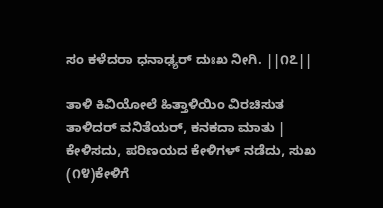ಸಂ ಕಳೆದರಾ ಧನಾಢ್ಯರ್‌ ದುಃಖ ನೀಗಿ. ||೧೭||

ತಾಳಿ ಕಿವಿಯೋಲೆ ಹಿತ್ತಾಳಿಯಿಂ ವಿರಚಿಸುತ
ತಾಳಿದರ್ ವನಿತೆಯರ್, ಕನಕದಾ ಮಾತು |
ಕೇಳಿಸದು, ಪರಿಣಯದ ಕೇಳಿಗಳ್ ನಡೆದು, ಸುಖ
(೧೪)ಕೇಳಿಗೆ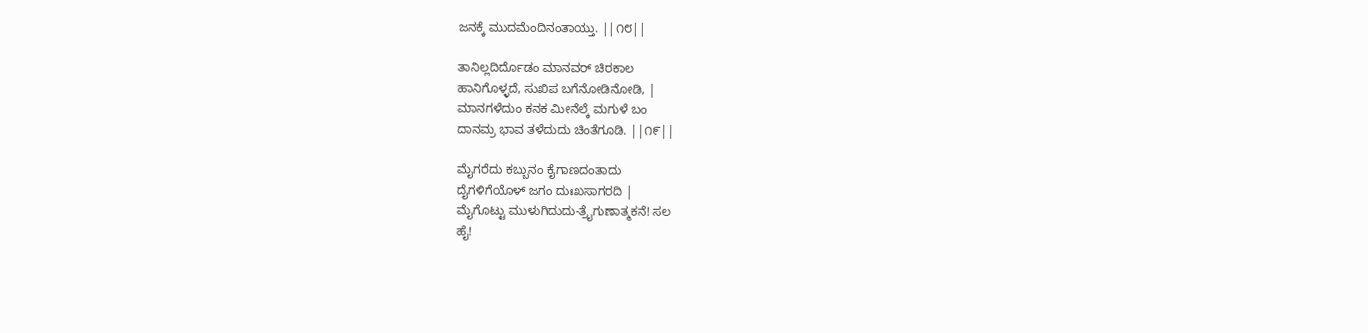ಜನಕ್ಕೆ ಮುದಮೆಂದಿನಂತಾಯ್ತು. ||೧೮||

ತಾನಿಲ್ಲದಿರ್ದೊಡಂ ಮಾನವರ್‌ ಚಿರಕಾಲ
ಹಾನಿಗೊಳ್ಳದೆ, ಸುಖಿಪ ಬಗೆನೋಡಿನೋಡಿ, |
ಮಾನಗಳೆದುಂ ಕನಕ ಮೀನೆಲ್ಕೆ ಮಗುಳೆ ಬಂ
ದಾನಮ್ರ ಭಾವ ತಳೆದುದು ಚಿಂತೆಗೂಡಿ. ||೧೯||

ಮೈಗರೆದು ಕಬ್ಬುನಂ ಕೈಗಾಣದಂತಾದು
ದೈಗಳಿಗೆಯೊಳ್‌ ಜಗಂ ದುಃಖಸಾಗರದಿ |
ಮೈಗೊಟ್ಟು ಮುಳುಗಿದುದು-ತ್ರೈಗುಣಾತ್ಮಕನೆ! ಸಲ
ಹೈ!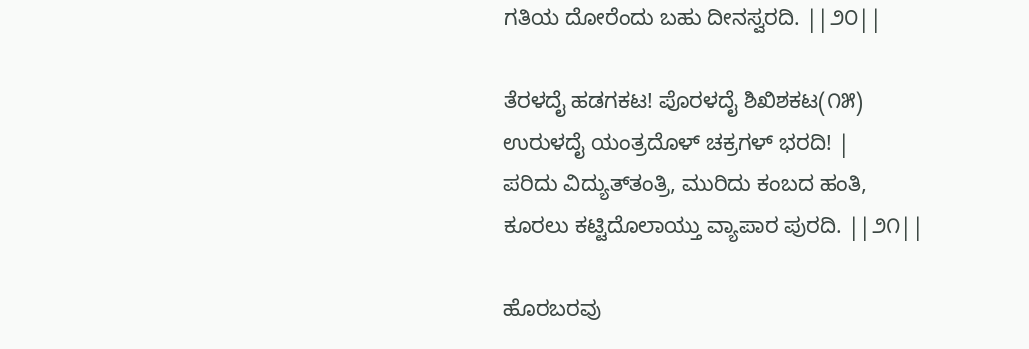ಗತಿಯ ದೋರೆಂದು ಬಹು ದೀನಸ್ವರದಿ. ||೨೦||

ತೆರಳದೈ ಹಡಗಕಟ! ಪೊರಳದೈ ಶಿಖಿಶಕಟ(೧೫)
ಉರುಳದೈ ಯಂತ್ರದೊಳ್‌ ಚಕ್ರಗಳ್‌ ಭರದಿ! |
ಪರಿದು ವಿದ್ಯುತ್‌ತಂತ್ರಿ, ಮುರಿದು ಕಂಬದ ಹಂತಿ,
ಕೂರಲು ಕಟ್ಟಿದೊಲಾಯ್ತು ವ್ಯಾಪಾರ ಪುರದಿ. ||೨೧||

ಹೊರಬರವು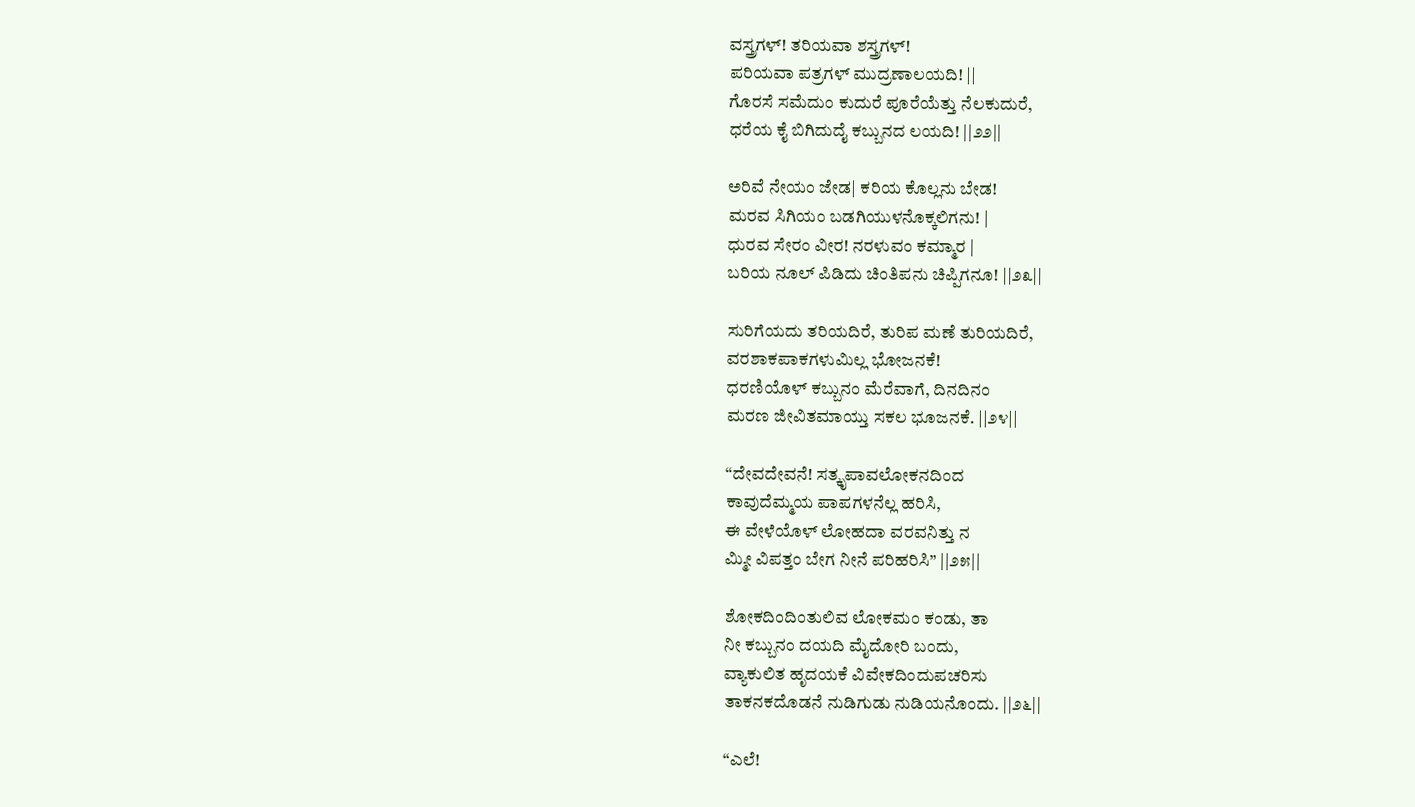ವಸ್ತ್ರಗಳ್‌! ತರಿಯವಾ ಶಸ್ತ್ರಗಳ್‌!
ಪರಿಯವಾ ಪತ್ರಗಳ್‌ ಮುದ್ರಣಾಲಯದಿ! ||
ಗೊರಸೆ ಸಮೆದುಂ ಕುದುರೆ ಪೂರೆಯೆತ್ತು ನೆಲಕುದುರೆ,
ಧರೆಯ ಕೈ ಬಿಗಿದುದೈ ಕಬ್ಬುನದ ಲಯದಿ! ||೨೨||

ಅರಿವೆ ನೇಯಂ ಜೇಡ| ಕರಿಯ ಕೊಲ್ಲನು ಬೇಡ!
ಮರವ ಸಿಗಿಯಂ ಬಡಗಿಯುಳನೊಕ್ಕಲಿಗನು! |
ಧುರವ ಸೇರಂ ವೀರ! ನರಳುವಂ ಕಮ್ಮಾರ |
ಬರಿಯ ನೂಲ್‌ ಪಿಡಿದು ಚಿಂತಿಪನು ಚಿಪ್ಪಿಗನೂ! ||೨೩||

ಸುರಿಗೆಯದು ತರಿಯದಿರೆ, ತುರಿಪ ಮಣೆ ತುರಿಯದಿರೆ,
ವರಶಾಕಪಾಕಗಳುಮಿಲ್ಲ ಭೋಜನಕೆ!
ಧರಣಿಯೊಳ್‌ ಕಬ್ಬುನಂ ಮೆರೆವಾಗೆ, ದಿನದಿನಂ
ಮರಣ ಜೀವಿತಮಾಯ್ತು ಸಕಲ ಭೂಜನಕೆ. ||೨೪||

“ದೇವದೇವನೆ! ಸತ್ಕೃಪಾವಲೋಕನದಿಂದ
ಕಾವುದೆಮ್ಮಯ ಪಾಪಗಳನೆಲ್ಲ ಹರಿಸಿ,
ಈ ವೇಳೆಯೊಳ್‌ ಲೋಹದಾ ವರವನಿತ್ತು ನ
ಮ್ಮೀ ವಿಪತ್ತಂ ಬೇಗ ನೀನೆ ಪರಿಹರಿಸಿ” ||೨೫||

ಶೋಕದಿಂದಿಂತುಲಿವ ಲೋಕಮಂ ಕಂಡು, ತಾ
ನೀ ಕಬ್ಬುನಂ ದಯದಿ ಮೈದೋರಿ ಬಂದು,
ವ್ಯಾಕುಲಿತ ಹೃದಯಕೆ ವಿವೇಕದಿಂದುಪಚರಿಸು
ತಾಕನಕದೊಡನೆ ನುಡಿಗುಡು ನುಡಿಯನೊಂದು. ||೨೬||

“ಎಲೆ!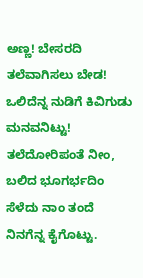ಅಣ್ಣ! ಬೇಸರದಿ ತಲೆವಾಗಿಸಲು ಬೇಡ!
ಒಲಿದೆನ್ನ ನುಡಿಗೆ ಕಿವಿಗುಡು ಮನವನಿಟ್ಟು!
ತಲೆದೋರಿಪಂತೆ ನೀಂ, ಬಲಿದ ಭೂಗರ್ಭದಿಂ
ಸೆಳೆದು ನಾಂ ತಂದೆ ನಿನಗೆನ್ನ ಕೈಗೊಟ್ಟು.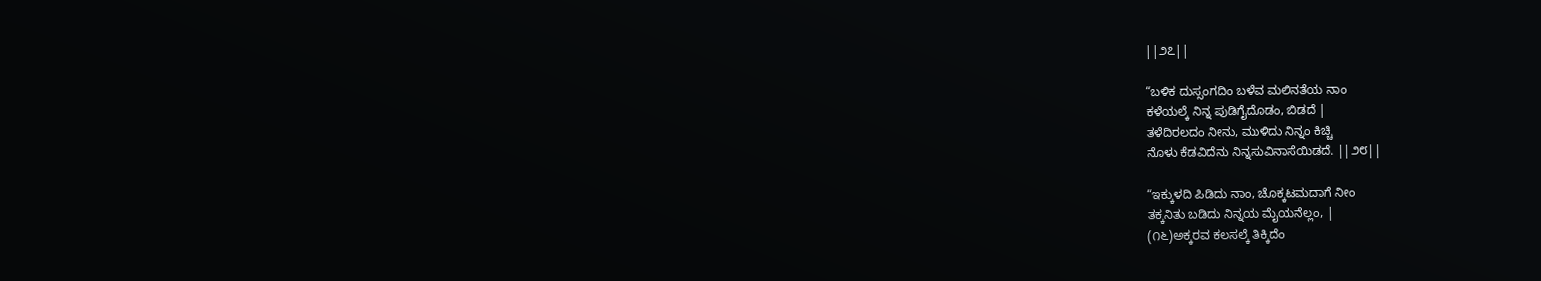||೨೭||

“ಬಳಿಕ ದುಸ್ಸಂಗದಿಂ ಬಳೆವ ಮಲಿನತೆಯ ನಾಂ
ಕಳೆಯಲ್ಕೆ ನಿನ್ನ ಪುಡಿಗೈದೊಡಂ, ಬಿಡದೆ |
ತಳೆದಿರಲದಂ ನೀನು, ಮುಳಿದು ನಿನ್ನಂ ಕಿಚ್ಚಿ
ನೊಳು ಕೆಡವಿದೆನು ನಿನ್ನಸುವಿನಾಸೆಯಿಡದೆ. ||೨೮||

“ಇಕ್ಕುಳದಿ ಪಿಡಿದು ನಾಂ, ಚೊಕ್ಕಟಮದಾಗೆ ನೀಂ
ತಕ್ಕನಿತು ಬಡಿದು ನಿನ್ನಯ ಮೈಯನೆಲ್ಲಂ, |
(೧೬)ಅಕ್ಕರವ ಕಲಸಲ್ಕೆ ತಿಕ್ಕಿದೆಂ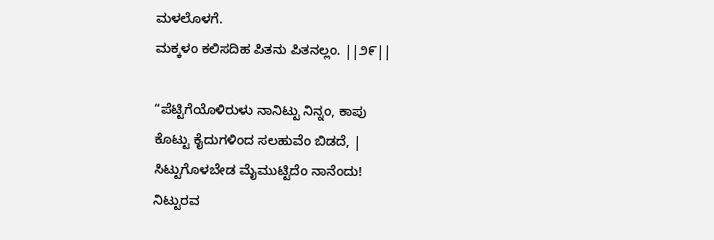ಮಳಲೊಳಗೆ.
ಮಕ್ಕಳಂ ಕಲಿಸದಿಹ ಪಿತನು ಪಿತನಲ್ಲಂ. ||೨೯||

“ಪೆಟ್ಟಿಗೆಯೊಳಿರುಳು ನಾನಿಟ್ಟು ನಿನ್ನಂ, ಕಾಪು
ಕೊಟ್ಟು ಕೈದುಗಳಿಂದ ಸಲಹುವೆಂ ಬಿಡದೆ, |
ಸಿಟ್ಟುಗೊಳಬೇಡ ಮೈಮುಟ್ಟಿದೆಂ ನಾನೆಂದು!
ನಿಟ್ಟುರವ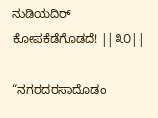ನುಡಿಯದಿರ್ ಕೋಪಕೆಡೆಗೊಡದೆ! ||೩೦||

“ನಗರದರಸಾದೊಡಂ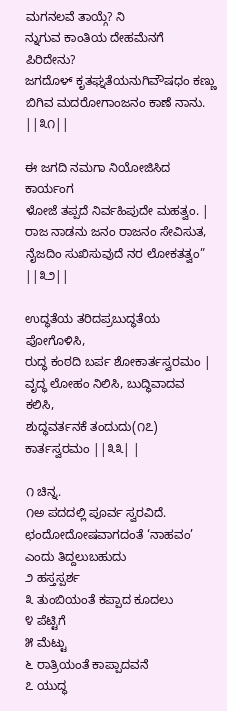ಮಗನಲವೆ ತಾಯ್ಗೆ? ನಿ
ನ್ನುಗುವ ಕಾಂತಿಯ ದೇಹಮೆನಗೆ ಪಿರಿದೇನು?
ಜಗದೊಳ್‌ ಕೃತಘ್ನತೆಯನುಗಿವೌಷಧಂ ಕಣ್ಣು
ಬಿಗಿವ ಮದರೋಗಾಂಜನಂ ಕಾಣೆ ನಾನು. ||೩೧||

ಈ ಜಗದಿ ನಮಗಾ ನಿಯೋಜಿಸಿದ ಕಾರ್ಯಂಗ
ಳೋಜೆ ತಪ್ಪದೆ ನಿರ್ವಹಿಪುದೇ ಮಹತ್ವಂ. |
ರಾಜ ನಾಡನು ಜನಂ ರಾಜನಂ ಸೇವಿಸುತ,
ನೈಜದಿಂ ಸುಖಿಸುವುದೆ ನರ ಲೋಕತತ್ವಂ” ||೩೨||

ಉದ್ಧತೆಯ ತರಿದಪ್ರಬುದ್ಧತೆಯ ಪೋಗೊಳಿಸಿ,
ರುದ್ಧ ಕಂಠದಿ ಬರ್ಪ ಶೋಕಾರ್ತಸ್ವರಮಂ |
ವೃದ್ಧ ಲೋಹಂ ನಿಲಿಸಿ, ಬುದ್ಧಿವಾದವ ಕಲಿಸಿ,
ಶುದ್ಧವರ್ತನಕೆ ತಂದುದು(೧೭) ಕಾರ್ತಸ್ವರಮಂ ||೩೩| |

೧ ಚಿನ್ನ.
೧ಅ ಪದದಲ್ಲಿ ಪೂರ್ವ ಸ್ವರವಿದೆ. ಛಂದೋದೋಷವಾಗದಂತೆ ‘ನಾಹವಂ’ ಎಂದು ತಿದ್ದಲುಬಹುದು
೨ ಹಸ್ತಸ್ಪರ್ಶ
೩ ತುಂಬಿಯಂತೆ ಕಪ್ಪಾದ ಕೂದಲು
೪ ಪೆಟ್ಟಿಗೆ
೫ ಮೆಟ್ಟು
೬ ರಾತ್ರಿಯಂತೆ ಕಾಪ್ಪಾದವನೆ
೭ ಯುದ್ಧ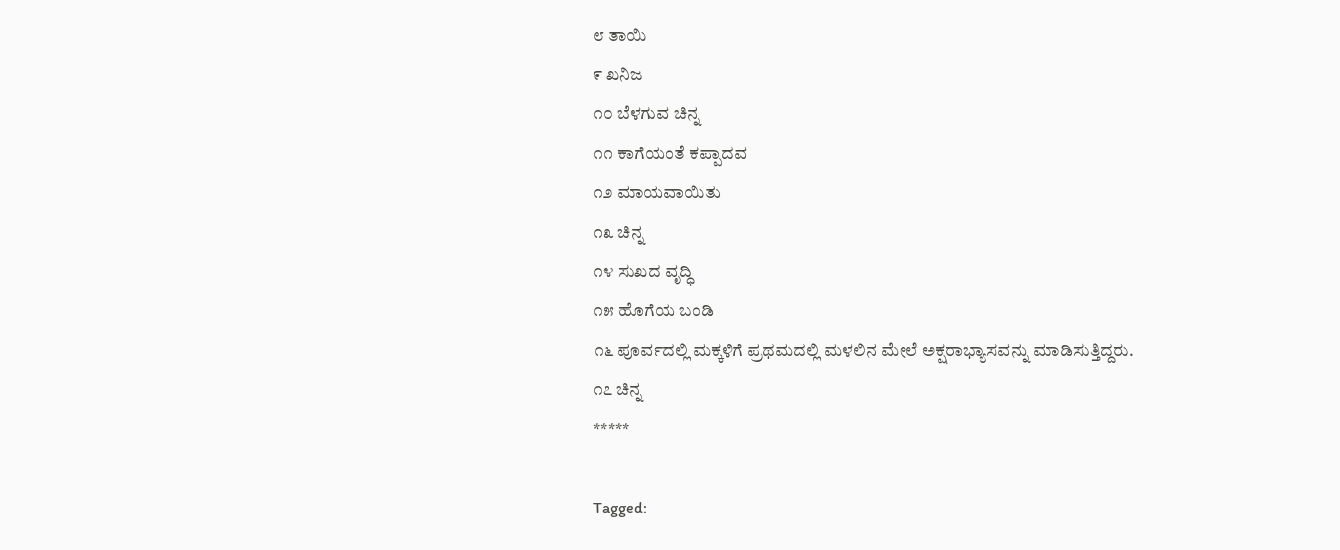೮ ತಾಯಿ
೯ ಖನಿಜ
೧೦ ಬೆಳಗುವ ಚಿನ್ನ
೧೧ ಕಾಗೆಯಂತೆ ಕಪ್ಪಾದವ
೧೨ ಮಾಯವಾಯಿತು
೧೩ ಚಿನ್ನ
೧೪ ಸುಖದ ವೃದ್ಧಿ
೧೫ ಹೊಗೆಯ ಬಂಡಿ
೧೬ ಪೂರ್ವದಲ್ಲಿ ಮಕ್ಕಳಿಗೆ ಪ್ರಥಮದಲ್ಲಿ ಮಳಲಿನ ಮೇಲೆ ಅಕ್ಷರಾಭ್ಯಾಸವನ್ನು ಮಾಡಿಸುತ್ತಿದ್ದರು.
೧೭ ಚಿನ್ನ
*****

Tagged: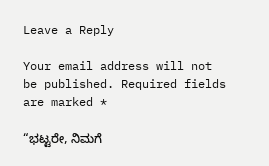Leave a Reply

Your email address will not be published. Required fields are marked *

“ಭಟ್ಟರೇ, ನಿಮಗೆ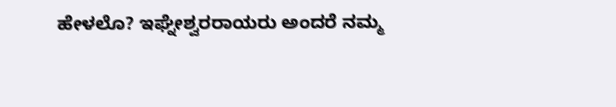ಹೇಳಲೊ? ಇಘ್ನೇಶ್ವರರಾಯರು ಅಂದರೆ ನಮ್ಮ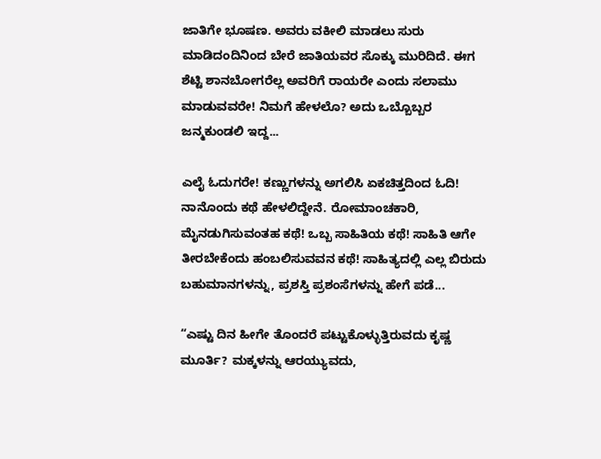ಜಾತಿಗೇ ಭೂಷಣ. ಅವರು ವಕೀಲಿ ಮಾಡಲು ಸುರು ಮಾಡಿದಂದಿನಿಂದ ಬೇರೆ ಜಾತಿಯವರ ಸೊಕ್ಕು ಮುರಿದಿದೆ. ಈಗ ಶೆಟ್ಟಿ ಶಾನಬೋಗರೆಲ್ಲ ಅವರಿಗೆ ರಾಯರೇ ಎಂದು ಸಲಾಮು ಮಾಡುವವರೇ! ನಿಮಗೆ ಹೇಳಲೊ? ಅದು ಒಬ್ಬೊಬ್ಬರ ಜನ್ಮಕುಂಡಲಿ ಇದ್ದ...

ಎಲೈ ಓದುಗರೇ! ಕಣ್ಣುಗಳನ್ನು ಅಗಲಿಸಿ ಏಕಚಿತ್ತದಿಂದ ಓದಿ! ನಾನೊಂದು ಕಥೆ ಹೇಳಲಿದ್ದೇನೆ. ರೋಮಾಂಚಕಾರಿ, ಮೈನಡುಗಿಸುವಂತಹ ಕಥೆ! ಒಬ್ಬ ಸಾಹಿತಿಯ ಕಥೆ! ಸಾಹಿತಿ ಆಗೇ ತೀರಬೇಕೆಂದು ಹಂಬಲಿಸುವವನ ಕಥೆ! ಸಾಹಿತ್ಯದಲ್ಲಿ ಎಲ್ಲ ಬಿರುದು ಬಹುಮಾನಗಳನ್ನು, ಪ್ರಶಸ್ತಿ ಪ್ರಶಂಸೆಗಳನ್ನು ಹೇಗೆ ಪಡೆ...

“ಎಷ್ಟು ದಿನ ಹೀಗೇ ತೊಂದರೆ ಪಟ್ಟುಕೊಳ್ಳುತ್ತಿರುವದು ಕೃಷ್ಣ ಮೂರ್ತಿ? ಮಕ್ಕಳನ್ನು ಆರಯ್ಯುವದು,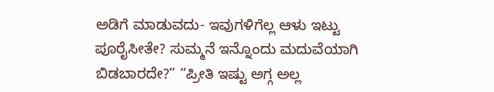ಅಡಿಗೆ ಮಾಡುವದು- ಇವುಗಳಿಗೆಲ್ಲ ಆಳು ಇಟ್ಟು ಪೂರೈಸೀತೇ? ಸುಮ್ಮನೆ ಇನ್ನೊಂದು ಮದುವೆಯಾಗಿ ಬಿಡಬಾರದೇ?” “ಪ್ರೀತಿ ಇಷ್ಟು ಅಗ್ಗ ಅಲ್ಲ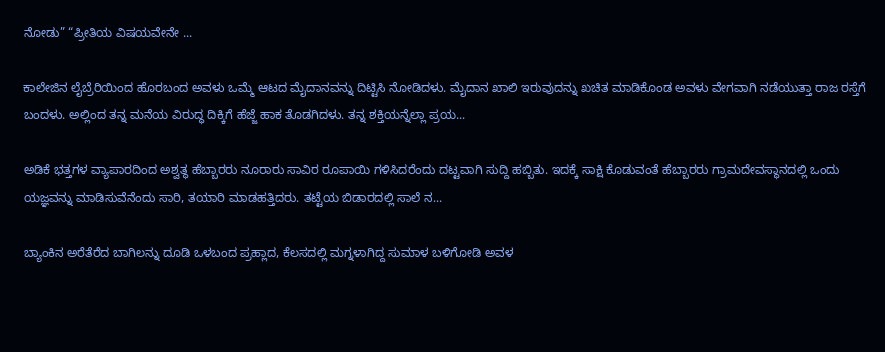ನೋಡು” “ಪ್ರೀತಿಯ ವಿಷಯವೇನೇ ...

ಕಾಲೇಜಿನ ಲೈಬ್ರೆರಿಯಿಂದ ಹೊರಬಂದ ಅವಳು ಒಮ್ಮೆ ಆಟದ ಮೈದಾನವನ್ನು ದಿಟ್ಟಿಸಿ ನೋಡಿದಳು. ಮೈದಾನ ಖಾಲಿ ಇರುವುದನ್ನು ಖಚಿತ ಮಾಡಿಕೊಂಡ ಅವಳು ವೇಗವಾಗಿ ನಡೆಯುತ್ತಾ ರಾಜ ರಸ್ತೆಗೆ ಬಂದಳು. ಅಲ್ಲಿಂದ ತನ್ನ ಮನೆಯ ವಿರುದ್ಧ ದಿಕ್ಕಿಗೆ ಹೆಜ್ಜೆ ಹಾಕ ತೊಡಗಿದಳು. ತನ್ನ ಶಕ್ತಿಯನ್ನೆಲ್ಲಾ ಪ್ರಯ...

ಅಡಿಕೆ ಭತ್ತಗಳ ವ್ಯಾಪಾರದಿಂದ ಅಶ್ವತ್ಥ ಹೆಬ್ಬಾರರು ನೂರಾರು ಸಾವಿರ ರೂಪಾಯಿ ಗಳಿಸಿದರೆಂದು ದಟ್ಟವಾಗಿ ಸುದ್ದಿ ಹಬ್ಬಿತು. ಇದಕ್ಕೆ ಸಾಕ್ಷಿ ಕೊಡುವಂತೆ ಹೆಬ್ಬಾರರು ಗ್ರಾಮದೇವಸ್ಥಾನದಲ್ಲಿ ಒಂದು ಯಜ್ಞವನ್ನು ಮಾಡಿಸುವೆನೆಂದು ಸಾರಿ, ತಯಾರಿ ಮಾಡಹತ್ತಿದರು. ತಟ್ಟೆಯ ಬಿಡಾರದಲ್ಲಿ ಸಾಲೆ ನ...

ಬ್ಯಾಂಕಿನ ಅರೆತೆರೆದ ಬಾಗಿಲನ್ನು ದೂಡಿ ಒಳಬಂದ ಪ್ರಹ್ಲಾದ, ಕೆಲಸದಲ್ಲಿ ಮಗ್ನಳಾಗಿದ್ದ ಸುಮಾಳ ಬಳಿಗೋಡಿ ಅವಳ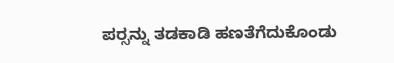ಪರ್‍ಸನ್ನು ತಡಕಾಡಿ ಹಣತೆಗೆದುಕೊಂಡು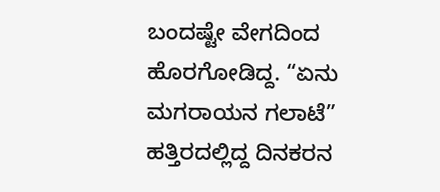ಬಂದಷ್ಟೇ ವೇಗದಿಂದ ಹೊರಗೋಡಿದ್ದ. “ಏನು ಮಗರಾಯನ ಗಲಾಟೆ” ಹತ್ತಿರದಲ್ಲಿದ್ದ ದಿನಕರನ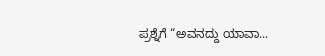ಪ್ರಶ್ನೆಗೆ “ಅವನದ್ದು ಯಾವಾ...